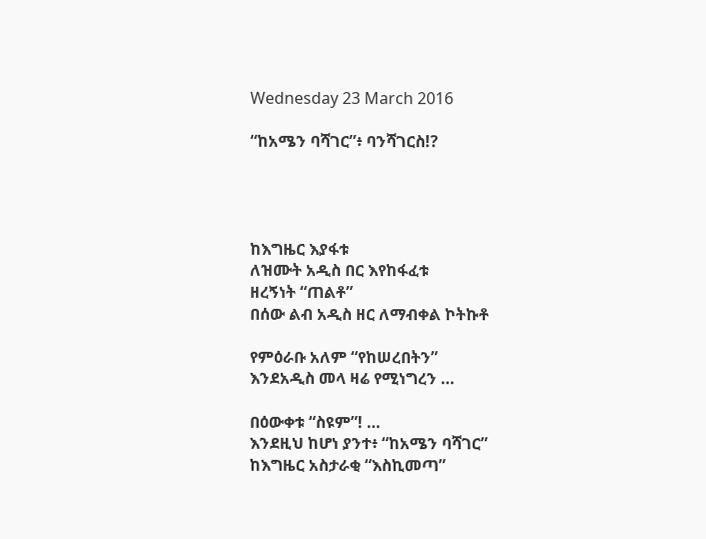Wednesday 23 March 2016

“ከአሜን ባሻገር”፥ ባንሻገርስ!?




ከእግዜር እያፋቱ
ለዝሙት አዲስ በር እየከፋፈቱ
ዘረኝነት “ጠልቶ”
በሰው ልብ አዲስ ዘር ለማብቀል ኮትኩቶ

የምዕራቡ አለም “የከሠረበትን”
እንደአዲስ መላ ዛሬ የሚነግረን …

በዕውቀቱ “ስዩም”! …
እንደዚህ ከሆነ ያንተ፥ “ከአሜን ባሻገር”
ከእግዜር አስታራቂ “እስኪመጣ”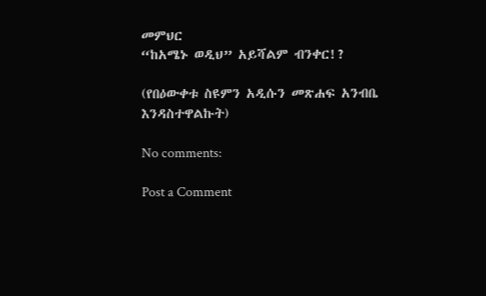መምህር
“ከአሜኑ ወዲህ” አይሻልም ብንቀር!?

(የበዕውቀቱ ስዩምን አዲሱን መጽሐፍ አንብቤ እንዳስተዋልኩት)

No comments:

Post a Comment